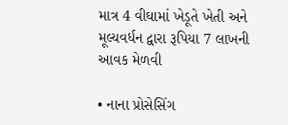માત્ર 4 વીઘામાં ખેડૂતે ખેતી અને મૂલ્યવર્ધન દ્વારા રૂપિયા 7 લાખની આવક મેળવી

• નાના પ્રોસેસિંગ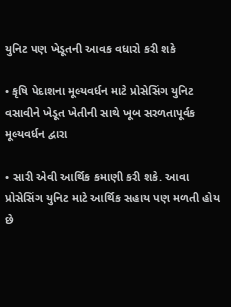યુનિટ પણ ખેડૂતની આવક વધારો કરી શકે

• કૃષિ પેદાશના મૂલ્યવર્ધન માટે પ્રોસેસિંગ યુનિટ વસાવીને ખેડૂત ખેતીની સાથે ખૂબ સરળતાપૂર્વક મૂલ્યવર્ધન દ્વારા

• સારી એવી આર્થિક કમાણી કરી શકે. આવા પ્રોસેસિંગ યુનિટ માટે આર્થિક સહાય પણ મળતી હોય છે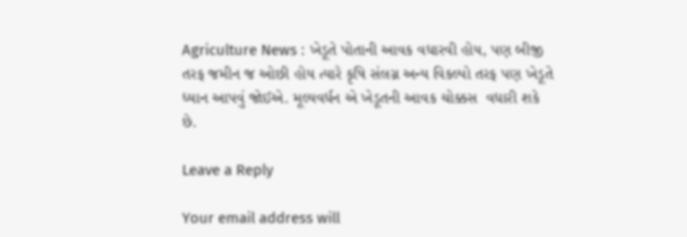Agriculture News : ખેડૂતે પોતાની આવક વધારવી હોય, પણ બીજી તરફ જમીન જ ઓછી હોય ત્યારે કૃષિ સંલગ્ન અન્ય વિકલ્પો તરફ પણ ખેડૂતે ધ્યાન આપવું જોઈએ. મૂલ્યવર્ધન એ ખેડૂતની આવક ચોક્કસ  વધારી શકે છે.

Leave a Reply

Your email address will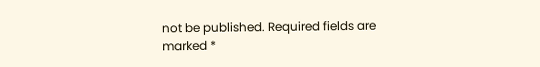not be published. Required fields are marked *